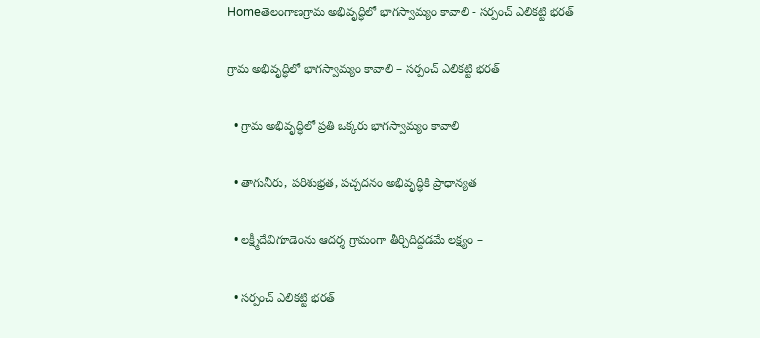Homeతెలంగాణగ్రామ అభివృద్ధిలో భాగస్వామ్యం కావాలి - సర్పంచ్ ఎలికట్టి భరత్

గ్రామ అభివృద్ధిలో భాగస్వామ్యం కావాలి – సర్పంచ్ ఎలికట్టి భరత్

  • గ్రామ అభివృద్ధిలో ప్రతి ఒక్కరు భాగస్వామ్యం కావాలి

  • తాగునీరు, పరిశుభ్రత, పచ్చదనం అభివృద్ధికి ప్రాధాన్యత

  • లక్ష్మీదేవిగూడెంను ఆదర్శ గ్రామంగా తీర్చిదిద్దడమే లక్ష్యం –

  • సర్పంచ్ ఎలికట్టి భరత్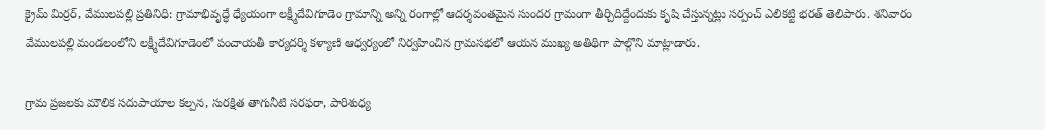క్రైమ్ మిర్రర్, వేములపల్లి ప్రతినిధి: గ్రామాభివృద్ధే ధ్యేయంగా లక్ష్మీదేవిగూడెం గ్రామాన్ని అన్ని రంగాల్లో ఆదర్శవంతమైన సుందర గ్రామంగా తీర్చిదిద్దేందుకు కృషి చేస్తున్నట్లు సర్పంచ్ ఎలికట్టి భరత్ తెలిపారు. శనివారం వేములపల్లి మండలంలోని లక్ష్మీదేవిగూడెంలో పంచాయతీ కార్యదర్శి కళ్యాణి ఆధ్వర్యంలో నిర్వహించిన గ్రామసభలో ఆయన ముఖ్య అతిథిగా పాల్గొని మాట్లాడారు.

గ్రామ ప్రజలకు మౌలిక సదుపాయాల కల్పన, సురక్షిత తాగునీటి సరఫరా, పారిశుధ్య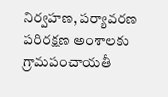నిర్వహణ, పర్యావరణ పరిరక్షణ అంశాలకు గ్రామపంచాయతీ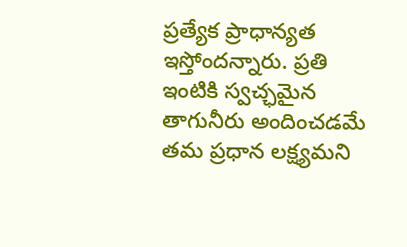ప్రత్యేక ప్రాధాన్యత ఇస్తోందన్నారు. ప్రతి ఇంటికి స్వచ్ఛమైన తాగునీరు అందించడమే తమ ప్రధాన లక్ష్యమని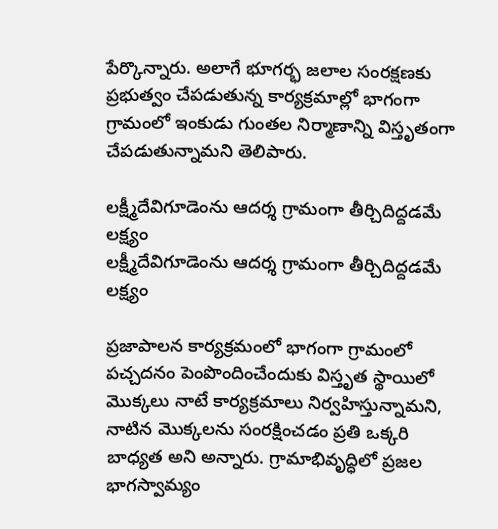పేర్కొన్నారు. అలాగే భూగర్భ జలాల సంరక్షణకు ప్రభుత్వం చేపడుతున్న కార్యక్రమాల్లో భాగంగా గ్రామంలో ఇంకుడు గుంతల నిర్మాణాన్ని విస్తృతంగా చేపడుతున్నామని తెలిపారు.

లక్ష్మీదేవిగూడెంను ఆదర్శ గ్రామంగా తీర్చిదిద్దడమే లక్ష్యం
లక్ష్మీదేవిగూడెంను ఆదర్శ గ్రామంగా తీర్చిదిద్దడమే లక్ష్యం

ప్రజాపాలన కార్యక్రమంలో భాగంగా గ్రామంలో పచ్చదనం పెంపొందించేందుకు విస్తృత స్థాయిలో మొక్కలు నాటే కార్యక్రమాలు నిర్వహిస్తున్నామని, నాటిన మొక్కలను సంరక్షించడం ప్రతి ఒక్కరి బాధ్యత అని అన్నారు. గ్రామాభివృద్ధిలో ప్రజల భాగస్వామ్యం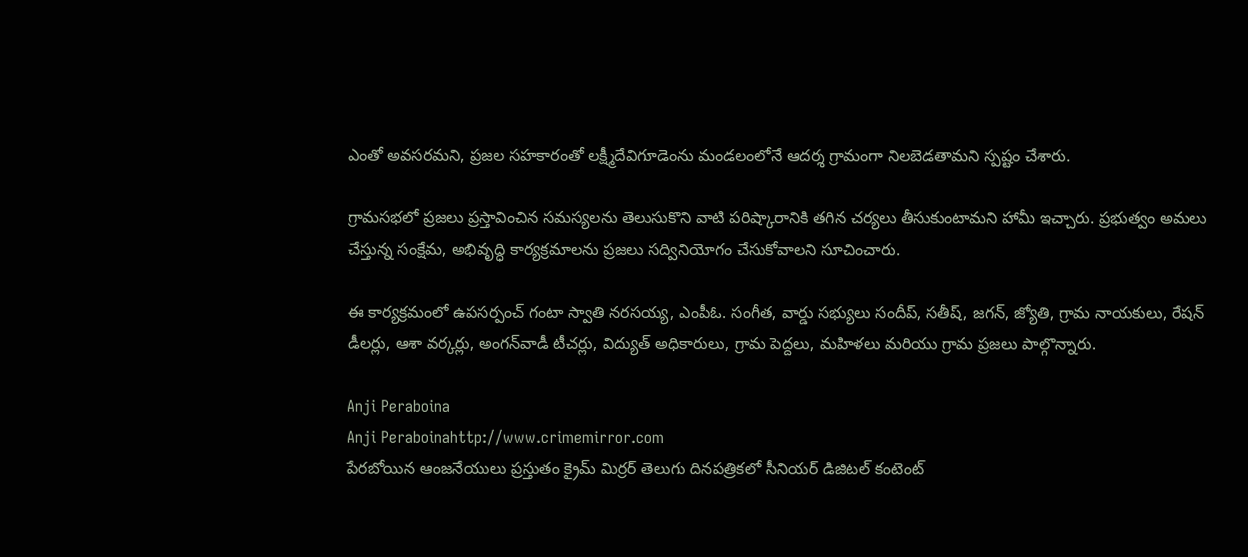ఎంతో అవసరమని, ప్రజల సహకారంతో లక్ష్మీదేవిగూడెంను మండలంలోనే ఆదర్శ గ్రామంగా నిలబెడతామని స్పష్టం చేశారు.

గ్రామసభలో ప్రజలు ప్రస్తావించిన సమస్యలను తెలుసుకొని వాటి పరిష్కారానికి తగిన చర్యలు తీసుకుంటామని హామీ ఇచ్చారు. ప్రభుత్వం అమలు చేస్తున్న సంక్షేమ, అభివృద్ధి కార్యక్రమాలను ప్రజలు సద్వినియోగం చేసుకోవాలని సూచించారు.

ఈ కార్యక్రమంలో ఉపసర్పంచ్ గంటా స్వాతి నరసయ్య, ఎంపీఓ. సంగీత, వార్డు సభ్యులు సందీప్, సతీష్, జగన్, జ్యోతి, గ్రామ నాయకులు, రేషన్ డీలర్లు, ఆశా వర్కర్లు, అంగన్‌వాడీ టీచర్లు, విద్యుత్ అధికారులు, గ్రామ పెద్దలు, మహిళలు మరియు గ్రామ ప్రజలు పాల్గొన్నారు.

Anji Peraboina
Anji Peraboinahttp://www.crimemirror.com
పేరబోయిన ఆంజనేయులు ప్రస్తుతం క్రైమ్ మిర్రర్ తెలుగు దినపత్రికలో సీనియర్ డిజిటల్ కంటెంట్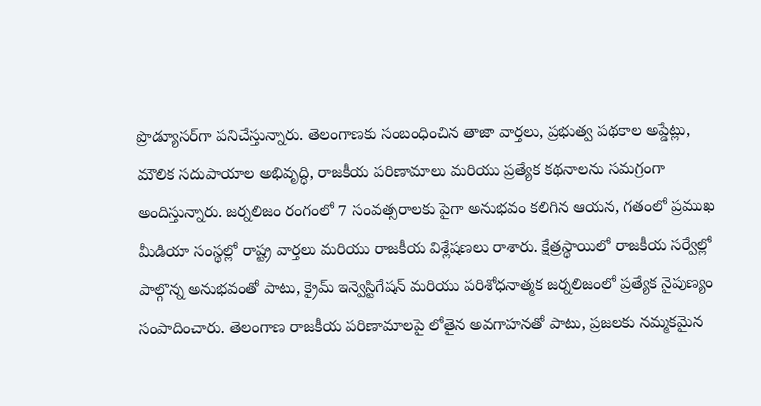ప్రొడ్యూసర్‌గా పనిచేస్తున్నారు. తెలంగాణకు సంబంధించిన తాజా వార్తలు, ప్రభుత్వ పథకాల అప్డేట్లు, మౌలిక సదుపాయాల అభివృద్ధి, రాజకీయ పరిణామాలు మరియు ప్రత్యేక కథనాలను సమగ్రంగా అందిస్తున్నారు. జర్నలిజం రంగంలో 7 సంవత్సరాలకు పైగా అనుభవం కలిగిన ఆయన, గతంలో ప్రముఖ మీడియా సంస్థల్లో రాష్ట్ర వార్తలు మరియు రాజకీయ విశ్లేషణలు రాశారు. క్షేత్రస్థాయిలో రాజకీయ సర్వేల్లో పాల్గొన్న అనుభవంతో పాటు, క్రైమ్ ఇన్వెస్టిగేషన్ మరియు పరిశోధనాత్మక జర్నలిజంలో ప్రత్యేక నైపుణ్యం సంపాదించారు. తెలంగాణ రాజకీయ పరిణామాలపై లోతైన అవగాహనతో పాటు, ప్రజలకు నమ్మకమైన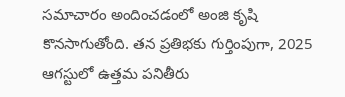సమాచారం అందించడంలో అంజి కృషి కొనసాగుతోంది. తన ప్రతిభకు గుర్తింపుగా, 2025 ఆగస్టులో ఉత్తమ పనితీరు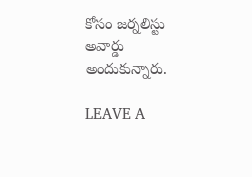కోసం జర్నలిస్టు అవార్డు అందుకున్నారు.

LEAVE A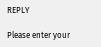REPLY

Please enter your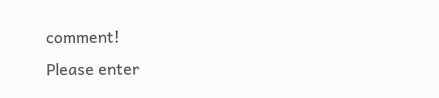comment!
Please enter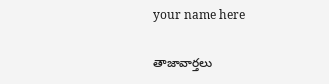your name here

తాజావార్తలు